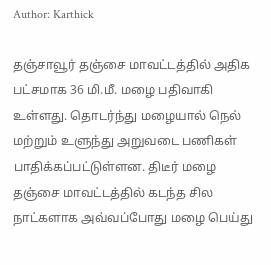Author: Karthick

தஞ்சாவூர் தஞ்சை மாவட்டத்தில் அதிக பட்சமாக 36 மி.மீ. மழை பதிவாகி உள்ளது. தொடர்ந்து மழையால் நெல் மற்றும் உளுந்து அறுவடை பணிகள் பாதிக்கப்பட்டுள்ளன. திடீர் மழை தஞ்சை மாவட்டத்தில் கடந்த சில நாட்களாக அவ்வப்போது மழை பெய்து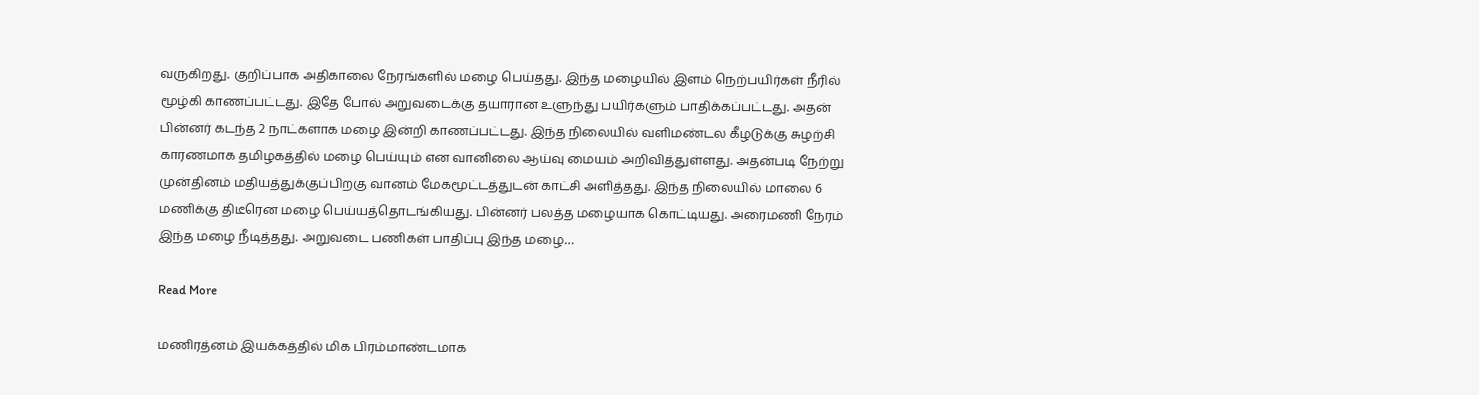வருகிறது. குறிப்பாக அதிகாலை நேரங்களில் மழை பெய்தது. இந்த மழையில் இளம் நெற்பயிர்கள் நீரில் மூழ்கி காணப்பட்டது. இதே போல் அறுவடைக்கு தயாரான உளுந்து பயிர்களும் பாதிக்கப்பட்டது. அதன் பின்னர் கடந்த 2 நாட்களாக மழை இன்றி காணப்பட்டது. இந்த நிலையில் வளிமண்டல கீழடுக்கு சுழற்சி காரணமாக தமிழகத்தில் மழை பெய்யும் என வானிலை ஆய்வு மையம் அறிவித்துள்ளது. அதன்படி நேற்று முன்தினம் மதியத்துக்குப்பிறகு வானம் மேகமூட்டத்துடன் காட்சி அளித்தது. இந்த நிலையில் மாலை 6 மணிக்கு திடீரென மழை பெய்யத்தொடங்கியது. பின்னர் பலத்த மழையாக கொட்டியது. அரைமணி நேரம் இந்த மழை நீடித்தது. அறுவடை பணிகள் பாதிப்பு இந்த மழை…

Read More

மணிரத்னம் இயக்கத்தில் மிக பிரம்மாண்டமாக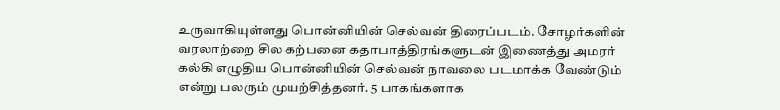உருவாகியுள்ளது பொன்னியின் செல்வன் திரைப்படம். சோழர்களின் வரலாற்றை சில கற்பனை கதாபாத்திரங்களுடன் இணைத்து அமரர் கல்கி எழுதிய பொன்னியின் செல்வன் நாவலை படமாக்க வேண்டும் என்று பலரும் முயற்சித்தனர். 5 பாகங்களாக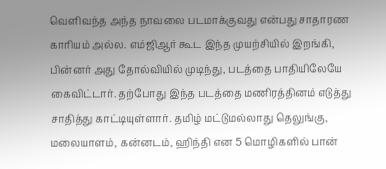வெளிவந்த அந்த நாவலை படமாக்குவது என்பது சாதாரண காரியம் அல்ல. எம்ஜிஆர் கூட இந்த முயற்சியில் இறங்கி, பின்னர் அது தோல்வியில் முடிந்து, படத்தை பாதியிலேயே கைவிட்டார். தற்போது இந்த படத்தை மணிரத்தினம் எடுத்து சாதித்து காட்டியுள்ளார். தமிழ் மட்டுமல்லாது தெலுங்கு, மலையாளம், கன்னடம், ஹிந்தி என 5 மொழிகளில் பான்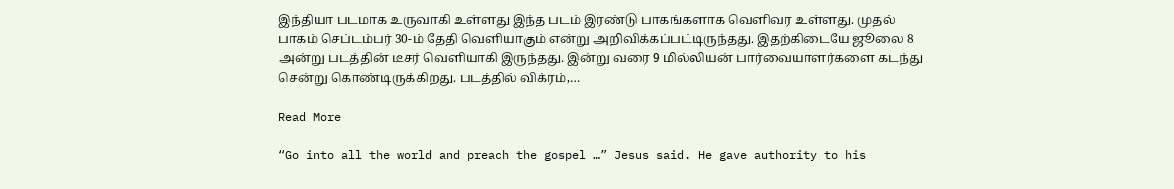இந்தியா படமாக உருவாகி உள்ளது இந்த படம் இரண்டு பாகங்களாக வெளிவர உள்ளது. முதல் பாகம் செப்டம்பர் 30-ம் தேதி வெளியாகும் என்று அறிவிக்கப்பட்டிருந்தது. இதற்கிடையே ஜூலை 8 அன்று படத்தின் டீசர் வெளியாகி இருந்தது. இன்று வரை 9 மில்லியன் பார்வையாளர்களை கடந்து சென்று கொண்டிருக்கிறது. படத்தில் விக்ரம்,…

Read More

“Go into all the world and preach the gospel …” Jesus said. He gave authority to his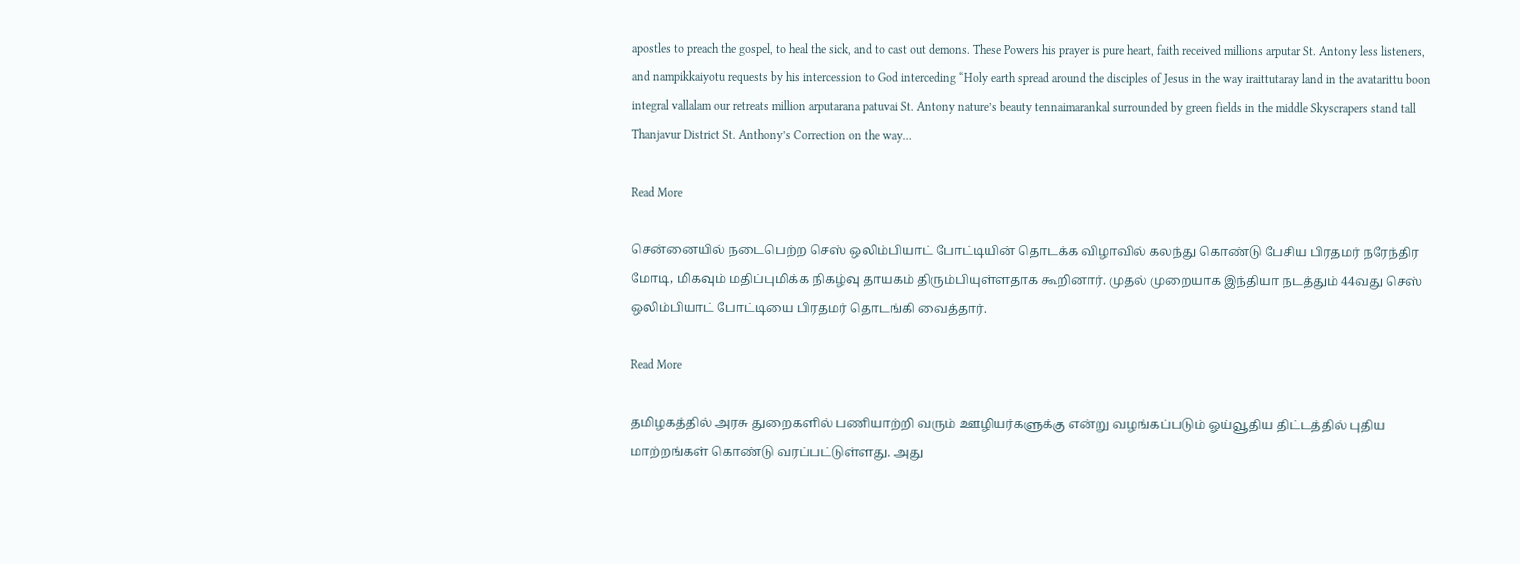apostles to preach the gospel, to heal the sick, and to cast out demons. These Powers his prayer is pure heart, faith received millions arputar St. Antony less listeners, and nampikkaiyotu requests by his intercession to God interceding “Holy earth spread around the disciples of Jesus in the way iraittutaray land in the avatarittu boon integral vallalam our retreats million arputarana patuvai St. Antony nature’s beauty tennaimarankal surrounded by green fields in the middle Skyscrapers stand tall Thanjavur District St. Anthony’s Correction on the way…

Read More

சென்னையில் நடைபெற்ற செஸ் ஒலிம்பியாட் போட்டியின் தொடக்க விழாவில் கலந்து கொண்டு பேசிய பிரதமர் நரேந்திர மோடி, மிகவும் மதிப்புமிக்க நிகழ்வு தாயகம் திரும்பியுள்ளதாக கூறினார். முதல் முறையாக இந்தியா நடத்தும் 44வது செஸ் ஒலிம்பியாட் போட்டியை பிரதமர் தொடங்கி வைத்தார்.

Read More

தமிழகத்தில் அரசு துறைகளில் பணியாற்றி வரும் ஊழியர்களுக்கு என்று வழங்கப்படும் ஓய்வூதிய திட்டத்தில் புதிய மாற்றங்கள் கொண்டு வரப்பட்டுள்ளது. அது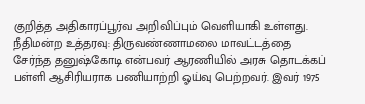குறித்த அதிகாரப்பூர்வ அறிவிப்பும் வெளியாகி உள்ளது. நீதிமன்ற உத்தரவு: திருவண்ணாமலை மாவட்டத்தை சேர்ந்த தனுஷ்கோடி என்பவர் ஆரணியில் அரசு தொடக்கப் பள்ளி ஆசிரியராக பணியாற்றி ஓய்வு பெற்றவர். இவர் 1975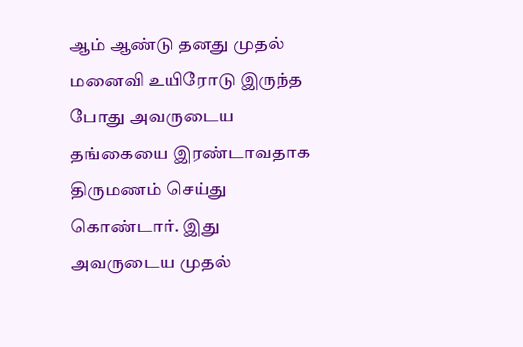ஆம் ஆண்டு தனது முதல் மனைவி உயிரோடு இருந்த போது அவருடைய தங்கையை இரண்டாவதாக திருமணம் செய்து கொண்டார். இது அவருடைய முதல்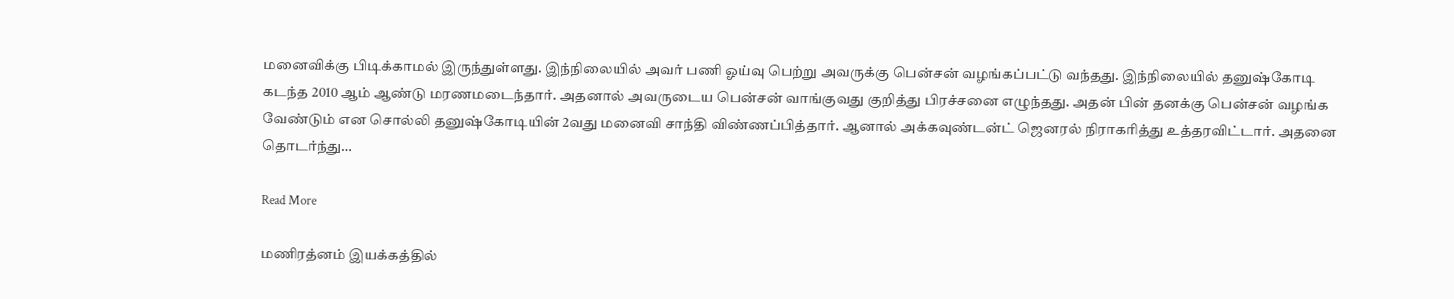மனைவிக்கு பிடிக்காமல் இருந்துள்ளது. இந்நிலையில் அவர் பணி ஓய்வு பெற்று அவருக்கு பென்சன் வழங்கப்பட்டு வந்தது. இந்நிலையில் தனுஷ்கோடி கடந்த 2010 ஆம் ஆண்டு மரணமடைந்தார். அதனால் அவருடைய பென்சன் வாங்குவது குறித்து பிரச்சனை எழுந்தது. அதன் பின் தனக்கு பென்சன் வழங்க வேண்டும் என சொல்லி தனுஷ்கோடியின் 2வது மனைவி சாந்தி விண்ணப்பித்தார். ஆனால் அக்கவுண்டன்ட் ஜெனரல் நிராகரித்து உத்தரவிட்டார். அதனை தொடர்ந்து…

Read More

மணிரத்னம் இயக்கத்தில்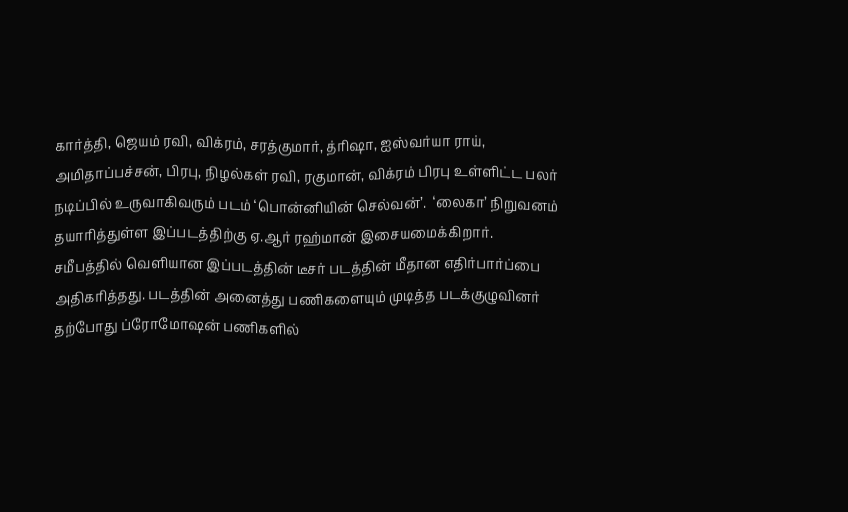கார்த்தி, ஜெயம் ரவி, விக்ரம், சரத்குமார், த்ரிஷா, ஐஸ்வர்யா ராய், அமிதாப்பச்சன், பிரபு, நிழல்கள் ரவி, ரகுமான், விக்ரம் பிரபு உள்ளிட்ட பலர் நடிப்பில் உருவாகிவரும் படம் ‘பொன்னியின் செல்வன்’.  ‘லைகா’ நிறுவனம் தயாரித்துள்ள இப்படத்திற்கு ஏ.ஆர் ரஹ்மான் இசையமைக்கிறார். சமீபத்தில் வெளியான இப்படத்தின் டீசர் படத்தின் மீதான எதிர்பார்ப்பை அதிகரித்தது. படத்தின் அனைத்து பணிகளையும் முடித்த படக்குழுவினர் தற்போது ப்ரோமோஷன் பணிகளில்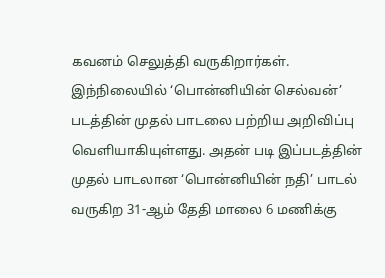கவனம் செலுத்தி வருகிறார்கள். இந்நிலையில் ‘பொன்னியின் செல்வன்’ படத்தின் முதல் பாடலை பற்றிய அறிவிப்பு வெளியாகியுள்ளது. அதன் படி இப்படத்தின் முதல் பாடலான ‘பொன்னியின் நதி’ பாடல் வருகிற 31-ஆம் தேதி மாலை 6 மணிக்கு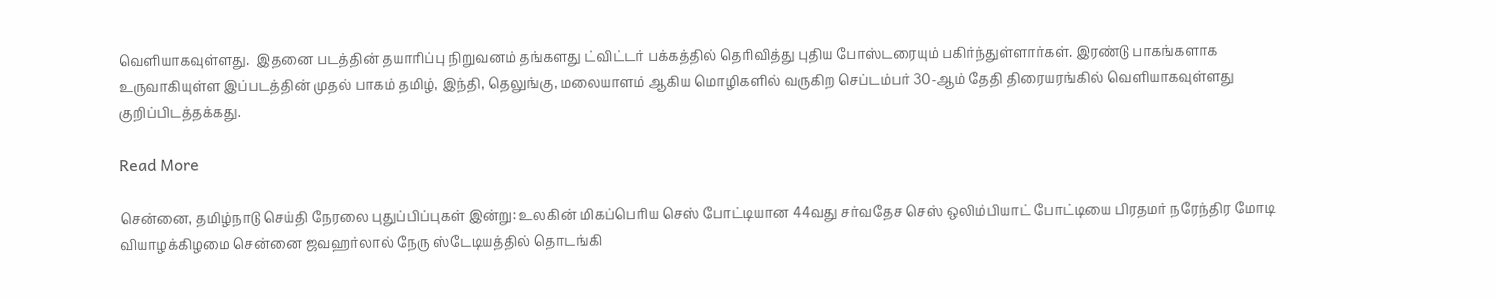வெளியாகவுள்ளது.  இதனை படத்தின் தயாரிப்பு நிறுவனம் தங்களது ட்விட்டர் பக்கத்தில் தெரிவித்து புதிய போஸ்டரையும் பகிர்ந்துள்ளார்கள். இரண்டு பாகங்களாக உருவாகியுள்ள இப்படத்தின் முதல் பாகம் தமிழ், இந்தி, தெலுங்கு, மலையாளம் ஆகிய மொழிகளில் வருகிற செப்டம்பர் 30-ஆம் தேதி திரையரங்கில் வெளியாகவுள்ளது குறிப்பிடத்தக்கது.

Read More

சென்னை, தமிழ்நாடு செய்தி நேரலை புதுப்பிப்புகள் இன்று: உலகின் மிகப்பெரிய செஸ் போட்டியான 44வது சர்வதேச செஸ் ஒலிம்பியாட் போட்டியை பிரதமர் நரேந்திர மோடி வியாழக்கிழமை சென்னை ஜவஹர்லால் நேரு ஸ்டேடியத்தில் தொடங்கி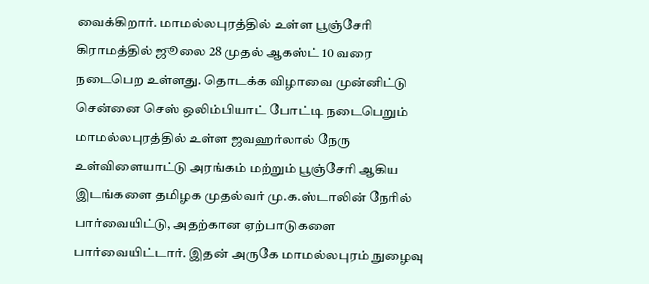வைக்கிறார். மாமல்லபுரத்தில் உள்ள பூஞ்சேரி கிராமத்தில் ஜூலை 28 முதல் ஆகஸ்ட் 10 வரை நடைபெற உள்ளது. தொடக்க விழாவை முன்னிட்டு சென்னை செஸ் ஒலிம்பியாட் போட்டி நடைபெறும் மாமல்லபுரத்தில் உள்ள ஜவஹர்லால் நேரு உள்விளையாட்டு அரங்கம் மற்றும் பூஞ்சேரி ஆகிய இடங்களை தமிழக முதல்வர் மு.க.ஸ்டாலின் நேரில் பார்வையிட்டு, அதற்கான ஏற்பாடுகளை பார்வையிட்டார். இதன் அருகே மாமல்லபுரம் நுழைவு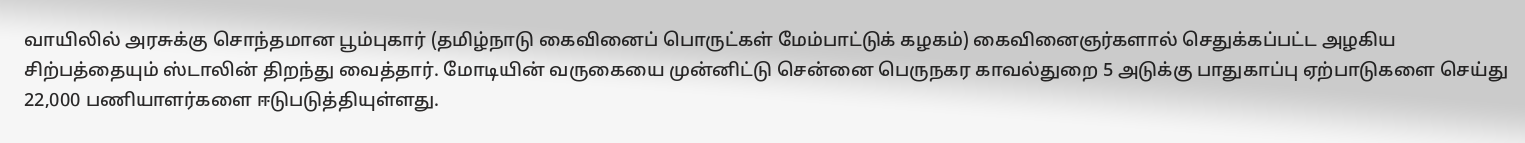வாயிலில் அரசுக்கு சொந்தமான பூம்புகார் (தமிழ்நாடு கைவினைப் பொருட்கள் மேம்பாட்டுக் கழகம்) கைவினைஞர்களால் செதுக்கப்பட்ட அழகிய சிற்பத்தையும் ஸ்டாலின் திறந்து வைத்தார். மோடியின் வருகையை முன்னிட்டு சென்னை பெருநகர காவல்துறை 5 அடுக்கு பாதுகாப்பு ஏற்பாடுகளை செய்து 22,000 பணியாளர்களை ஈடுபடுத்தியுள்ளது.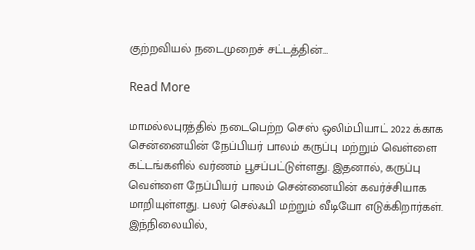குற்றவியல் நடைமுறைச் சட்டத்தின்…

Read More

மாமல்லபுரத்தில் நடைபெற்ற செஸ் ஒலிம்பியாட் 2022 க்காக சென்னையின் நேப்பியர் பாலம் கருப்பு மற்றும் வெள்ளை கட்டங்களில் வர்ணம் பூசப்பட்டுள்ளது. இதனால், கருப்பு வெள்ளை நேப்பியர் பாலம் சென்னையின் கவர்ச்சியாக மாறியுள்ளது. பலர் செல்ஃபி மற்றும் வீடியோ எடுக்கிறார்கள். இந்நிலையில்,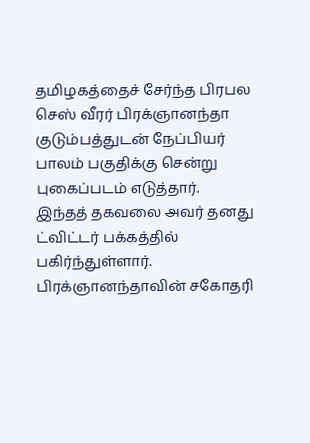தமிழகத்தைச் சேர்ந்த பிரபல செஸ் வீரர் பிரக்ஞானந்தா குடும்பத்துடன் நேப்பியர் பாலம் பகுதிக்கு சென்று புகைப்படம் எடுத்தார். இந்தத் தகவலை அவர் தனது ட்விட்டர் பக்கத்தில் பகிர்ந்துள்ளார். பிரக்ஞானந்தாவின் சகோதரி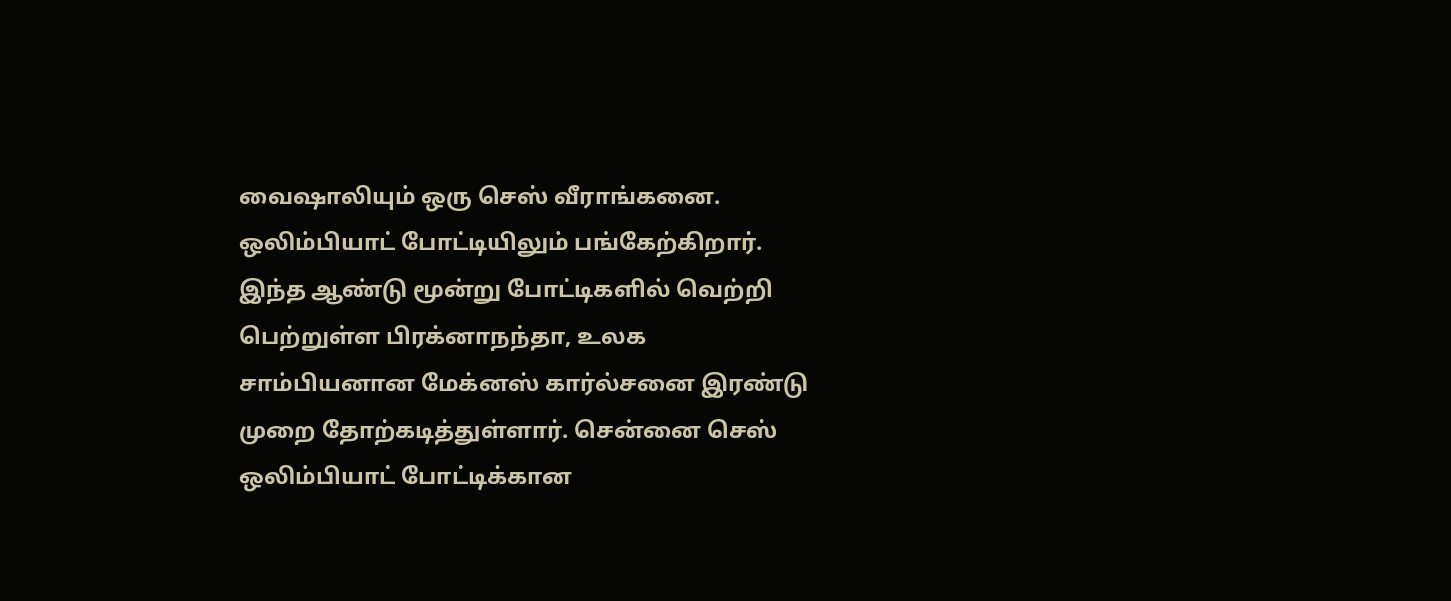வைஷாலியும் ஒரு செஸ் வீராங்கனை. ஒலிம்பியாட் போட்டியிலும் பங்கேற்கிறார். இந்த ஆண்டு மூன்று போட்டிகளில் வெற்றி பெற்றுள்ள பிரக்னாநந்தா, உலக சாம்பியனான மேக்னஸ் கார்ல்சனை இரண்டு முறை தோற்கடித்துள்ளார். சென்னை செஸ் ஒலிம்பியாட் போட்டிக்கான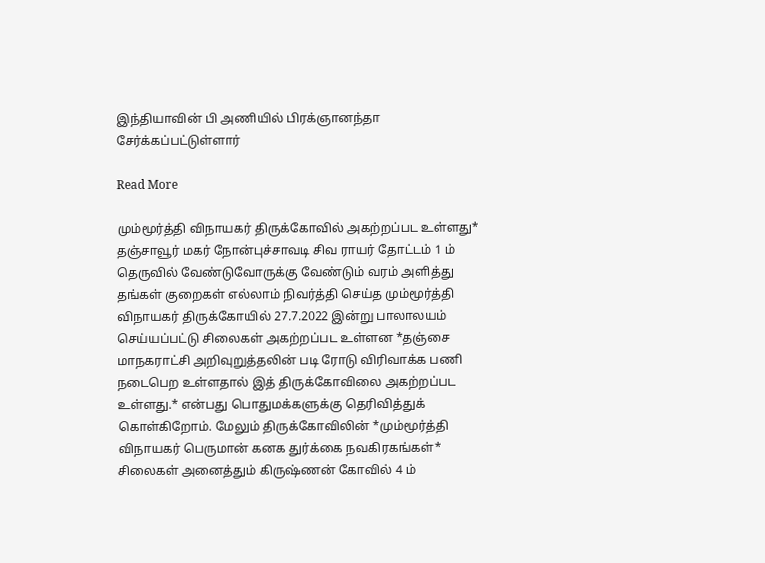இந்தியாவின் பி அணியில் பிரக்ஞானந்தா சேர்க்கப்பட்டுள்ளார்

Read More

மும்மூர்த்தி விநாயகர் திருக்கோவில் அகற்றப்பட உள்ளது* தஞ்சாவூர் மகர் நோன்புச்சாவடி சிவ ராயர் தோட்டம் 1 ம் தெருவில் வேண்டுவோருக்கு வேண்டும் வரம் அளித்து தங்கள் குறைகள் எல்லாம் நிவர்த்தி செய்த மும்மூர்த்தி விநாயகர் திருக்கோயில் 27.7.2022 இன்று பாலாலயம் செய்யப்பட்டு சிலைகள் அகற்றப்பட உள்ளன *தஞ்சை மாநகராட்சி அறிவுறுத்தலின் படி ரோடு விரிவாக்க பணி நடைபெற உள்ளதால் இத் திருக்கோவிலை அகற்றப்பட உள்ளது.* என்பது பொதுமக்களுக்கு தெரிவித்துக் கொள்கிறோம். மேலும் திருக்கோவிலின் *மும்மூர்த்தி விநாயகர் பெருமான் கனக துர்க்கை நவகிரகங்கள்* சிலைகள் அனைத்தும் கிருஷ்ணன் கோவில் 4 ம்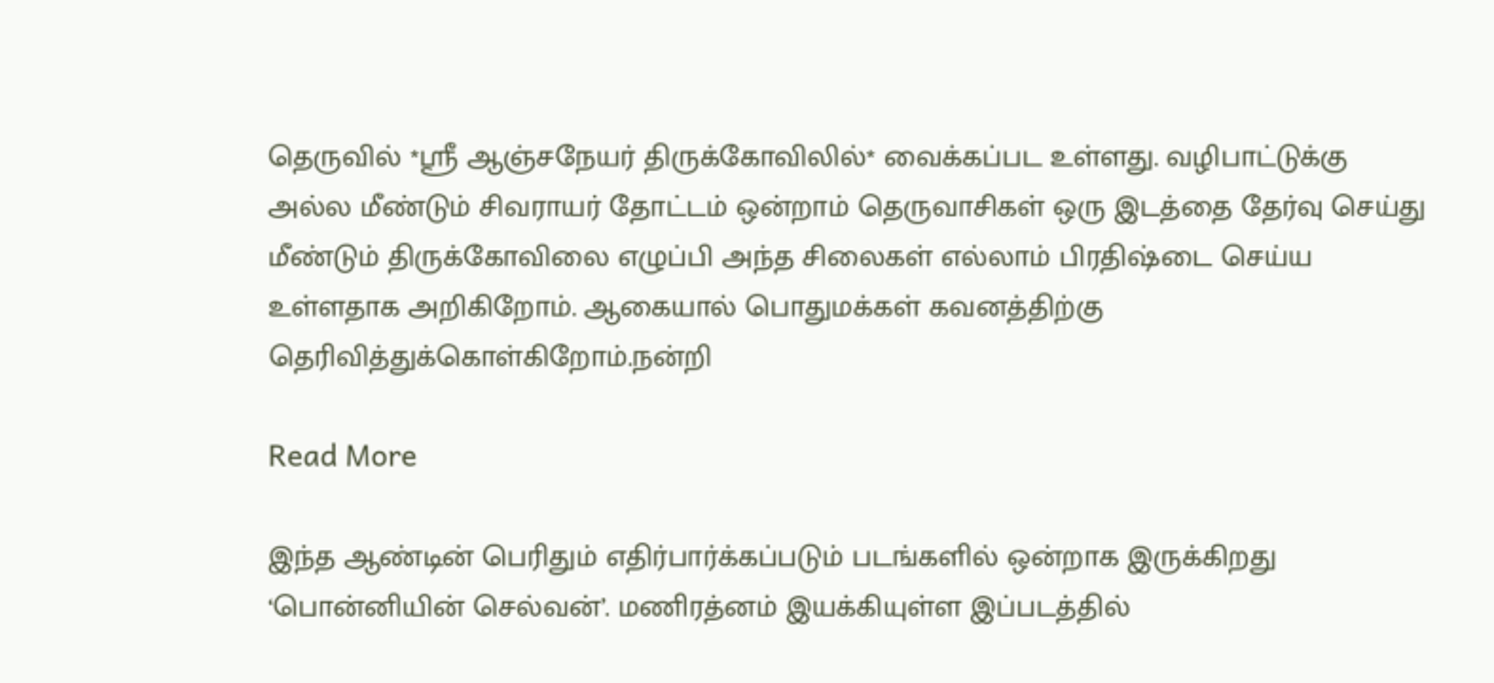தெருவில் *ஸ்ரீ ஆஞ்சநேயர் திருக்கோவிலில்* வைக்கப்பட உள்ளது. வழிபாட்டுக்கு அல்ல மீண்டும் சிவராயர் தோட்டம் ஒன்றாம் தெருவாசிகள் ஒரு இடத்தை தேர்வு செய்து மீண்டும் திருக்கோவிலை எழுப்பி அந்த சிலைகள் எல்லாம் பிரதிஷ்டை செய்ய உள்ளதாக அறிகிறோம். ஆகையால் பொதுமக்கள் கவனத்திற்கு தெரிவித்துக்கொள்கிறோம்.நன்றி

Read More

இந்த ஆண்டின் பெரிதும் எதிர்பார்க்கப்படும் படங்களில் ஒன்றாக இருக்கிறது ‘பொன்னியின் செல்வன்’. மணிரத்னம் இயக்கியுள்ள இப்படத்தில்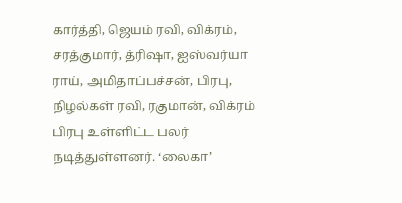கார்த்தி, ஜெயம் ரவி, விக்ரம், சரத்குமார், த்ரிஷா, ஐஸ்வர்யா ராய், அமிதாப்பச்சன், பிரபு, நிழல்கள் ரவி, ரகுமான், விக்ரம் பிரபு உள்ளிட்ட பலர் நடித்துள்ளனர். ‘லைகா’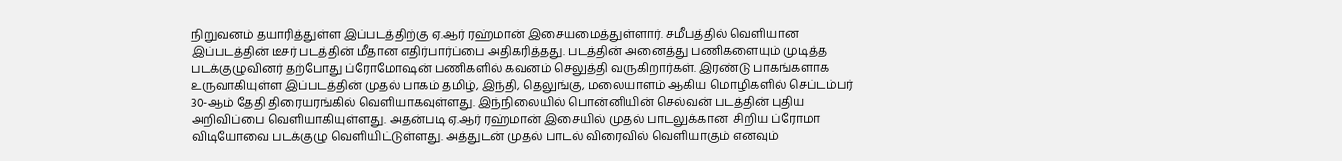நிறுவனம் தயாரித்துள்ள இப்படத்திற்கு ஏ.ஆர் ரஹ்மான் இசையமைத்துள்ளார். சமீபத்தில் வெளியான இப்படத்தின் டீசர் படத்தின் மீதான எதிர்பார்ப்பை அதிகரித்தது. படத்தின் அனைத்து பணிகளையும் முடித்த படக்குழுவினர் தற்போது ப்ரோமோஷன் பணிகளில் கவனம் செலுத்தி வருகிறார்கள். இரண்டு பாகங்களாக உருவாகியுள்ள இப்படத்தின் முதல் பாகம் தமிழ், இந்தி, தெலுங்கு, மலையாளம் ஆகிய மொழிகளில் செப்டம்பர் 30-ஆம் தேதி திரையரங்கில் வெளியாகவுள்ளது. இந்நிலையில் பொன்னியின் செல்வன் படத்தின் புதிய அறிவிப்பை வெளியாகியுள்ளது. அதன்படி ஏ.ஆர் ரஹ்மான் இசையில் முதல் பாடலுக்கான  சிறிய ப்ரோமா விடியோவை படக்குழு வெளியிட்டுள்ளது. அத்துடன் முதல் பாடல் விரைவில் வெளியாகும் எனவும்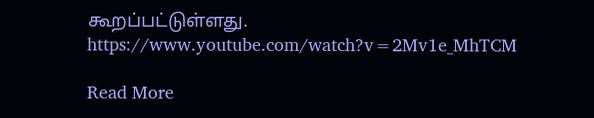கூறப்பட்டுள்ளது. https://www.youtube.com/watch?v=2Mv1e_MhTCM

Read More